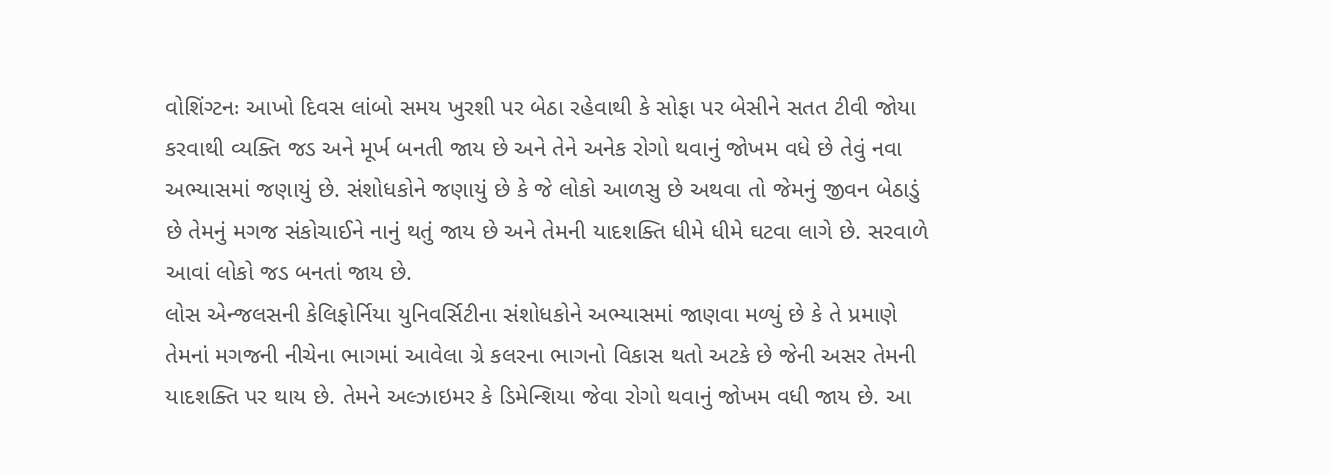વોશિંગ્ટનઃ આખો દિવસ લાંબો સમય ખુરશી પર બેઠા રહેવાથી કે સોફા પર બેસીને સતત ટીવી જોયા કરવાથી વ્યક્તિ જડ અને મૂર્ખ બનતી જાય છે અને તેને અનેક રોગો થવાનું જોખમ વધે છે તેવું નવા અભ્યાસમાં જણાયું છે. સંશોધકોને જણાયું છે કે જે લોકો આળસુ છે અથવા તો જેમનું જીવન બેઠાડું છે તેમનું મગજ સંકોચાઈને નાનું થતું જાય છે અને તેમની યાદશક્તિ ધીમે ધીમે ઘટવા લાગે છે. સરવાળે આવાં લોકો જડ બનતાં જાય છે.
લોસ એન્જલસની કેલિફોર્નિયા યુનિવર્સિટીના સંશોધકોને અભ્યાસમાં જાણવા મળ્યું છે કે તે પ્રમાણે તેમનાં મગજની નીચેના ભાગમાં આવેલા ગ્રે કલરના ભાગનો વિકાસ થતો અટકે છે જેની અસર તેમની યાદશક્તિ પર થાય છે. તેમને અલ્ઝાઇમર કે ડિમેન્શિયા જેવા રોગો થવાનું જોખમ વધી જાય છે. આ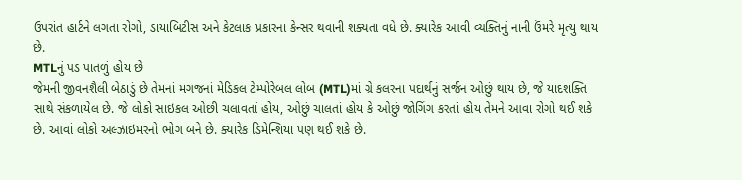ઉપરાંત હાર્ટને લગતા રોગો, ડાયાબિટીસ અને કેટલાક પ્રકારના કેન્સર થવાની શક્યતા વધે છે. ક્યારેક આવી વ્યક્તિનું નાની ઉંમરે મૃત્યુ થાય છે.
MTLનું પડ પાતળું હોય છે
જેમની જીવનશૈલી બેઠાડું છે તેમનાં મગજનાં મેડિકલ ટેમ્પોરેબલ લોબ (MTL)માં ગ્રે કલરના પદાર્થનું સર્જન ઓછું થાય છે, જે યાદશક્તિ સાથે સંકળાયેલ છે. જે લોકો સાઇકલ ઓછી ચલાવતાં હોય, ઓછું ચાલતાં હોય કે ઓછું જોગિંગ કરતાં હોય તેમને આવા રોગો થઈ શકે છે. આવાં લોકો અલ્ઝાઇમરનો ભોગ બને છે. ક્યારેક ડિમેન્શિયા પણ થઈ શકે છે.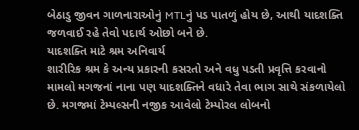બેઠાડુ જીવન ગાળનારાઓનું MTLનું પડ પાતળું હોય છે, આથી યાદશક્તિ જળવાઈ રહે તેવો પદાર્થ ઓછો બને છે.
યાદશક્તિ માટે શ્રમ અનિવાર્ય
શારીરિક શ્રમ કે અન્ય પ્રકારની કસરતો અને વધુ પડતી પ્રવૃત્તિ કરવાનો મામલો મગજનાં નાના પણ યાદશક્તિને વધારે તેવા ભાગ સાથે સંકળાયેલો છે. મગજમાં ટેમ્પલ્સની નજીક આવેલો ટેમ્પોરલ લોબનો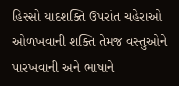હિસ્સો યાદશક્તિ ઉપરાંત ચહેરાઓ ઓળખવાની શક્તિ તેમજ વસ્તુઓને પારખવાની અને ભાષાને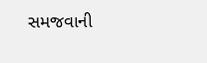સમજવાની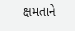ક્ષમતાને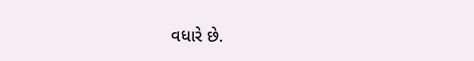વધારે છે.